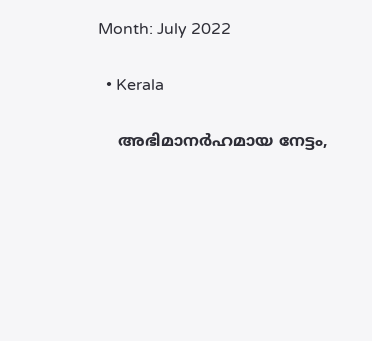Month: July 2022

  • Kerala

    അഭിമാനർഹമായ നേട്ടം,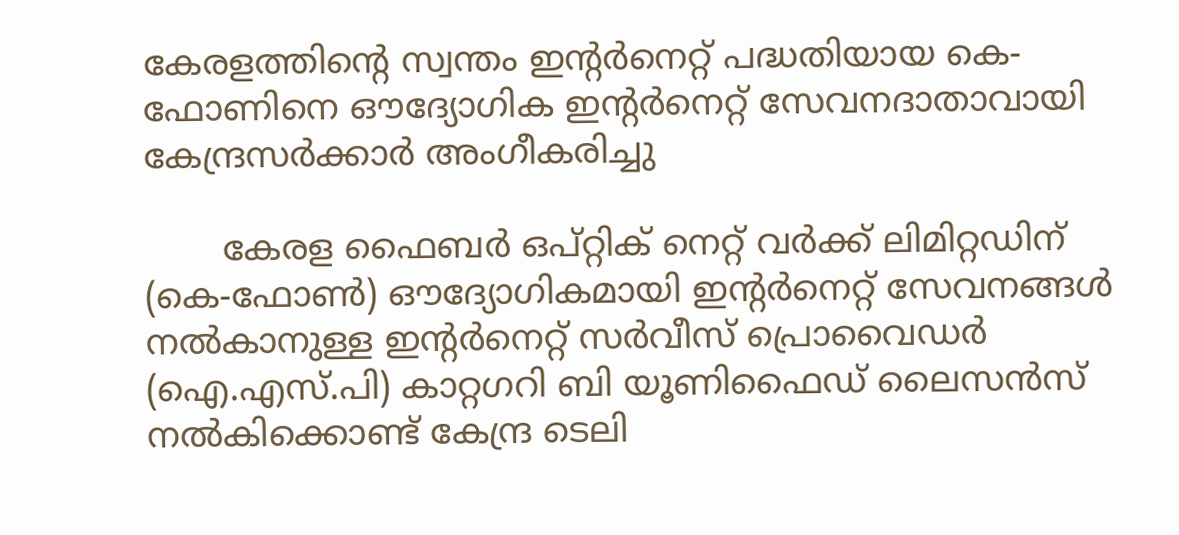കേരളത്തിന്റെ സ്വന്തം ഇന്റർനെറ്റ് പദ്ധതിയായ കെ-ഫോണിനെ ഔദ്യോഗിക ഇന്റർനെറ്റ് സേവനദാതാവായി കേന്ദ്രസർക്കാർ അംഗീകരിച്ചു

       കേരള ഫൈബർ ഒപ്റ്റിക് നെറ്റ് വർക്ക് ലിമിറ്റഡിന് (കെ-ഫോൺ) ഔദ്യോഗികമായി ഇന്റർനെറ്റ് സേവനങ്ങൾ നൽകാനുള്ള ഇന്റർനെറ്റ് സർവീസ് പ്രൊവൈഡർ (ഐ.എസ്.പി) കാറ്റഗറി ബി യൂണിഫൈഡ് ലൈസൻസ് നൽകിക്കൊണ്ട് കേന്ദ്ര ടെലി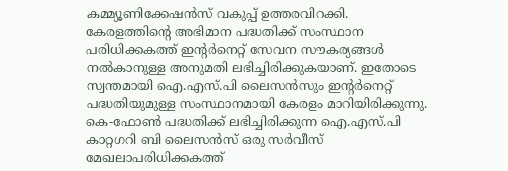കമ്മ്യൂണിക്കേഷൻസ് വകുപ്പ് ഉത്തരവിറക്കി. കേരളത്തിന്റെ അഭിമാന പദ്ധതിക്ക് സംസ്ഥാന പരിധിക്കകത്ത് ഇന്റർനെറ്റ് സേവന സൗകര്യങ്ങൾ നൽകാനുള്ള അനുമതി ലഭിച്ചിരിക്കുകയാണ്. ഇതോടെ സ്വന്തമായി ഐ.എസ്.പി ലൈസൻസും ഇന്റർനെറ്റ് പദ്ധതിയുമുള്ള സംസ്ഥാനമായി കേരളം മാറിയിരിക്കുന്നു. കെ-ഫോൺ പദ്ധതിക്ക് ലഭിച്ചിരിക്കുന്ന ഐ.എസ്.പി കാറ്റഗറി ബി ലൈസൻസ് ഒരു സർവീസ് മേഖലാപരിധിക്കകത്ത്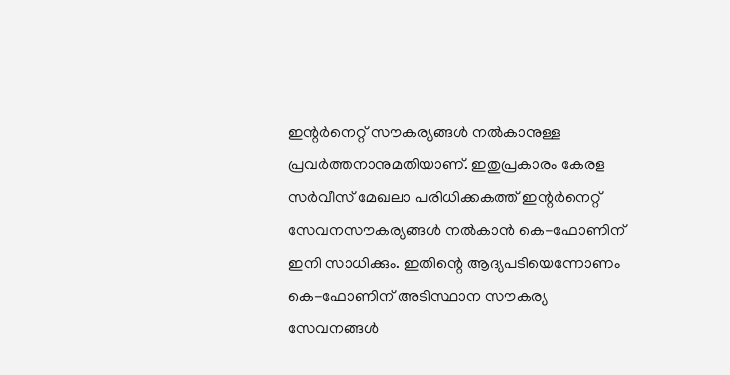ഇന്റർനെറ്റ് സൗകര്യങ്ങൾ നൽകാനുള്ള പ്രവർത്തനാനുമതിയാണ്. ഇതുപ്രകാരം കേരള സർവീസ് മേഖലാ പരിധിക്കകത്ത് ഇന്റർനെറ്റ് സേവനസൗകര്യങ്ങൾ നൽകാൻ കെ-ഫോണിന് ഇനി സാധിക്കും. ഇതിന്റെ ആദ്യപടിയെന്നോണം കെ-ഫോണിന് അടിസ്ഥാന സൗകര്യ സേവനങ്ങൾ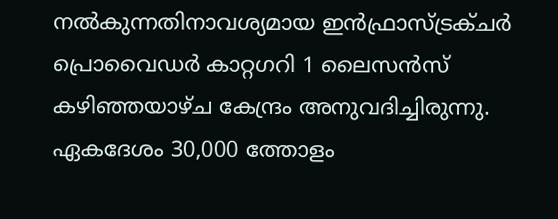നൽകുന്നതിനാവശ്യമായ ഇൻഫ്രാസ്ട്രക്ചർ പ്രൊവൈഡർ കാറ്റഗറി 1 ലൈസൻസ് കഴിഞ്ഞയാഴ്ച കേന്ദ്രം അനുവദിച്ചിരുന്നു. ഏകദേശം 30,000 ത്തോളം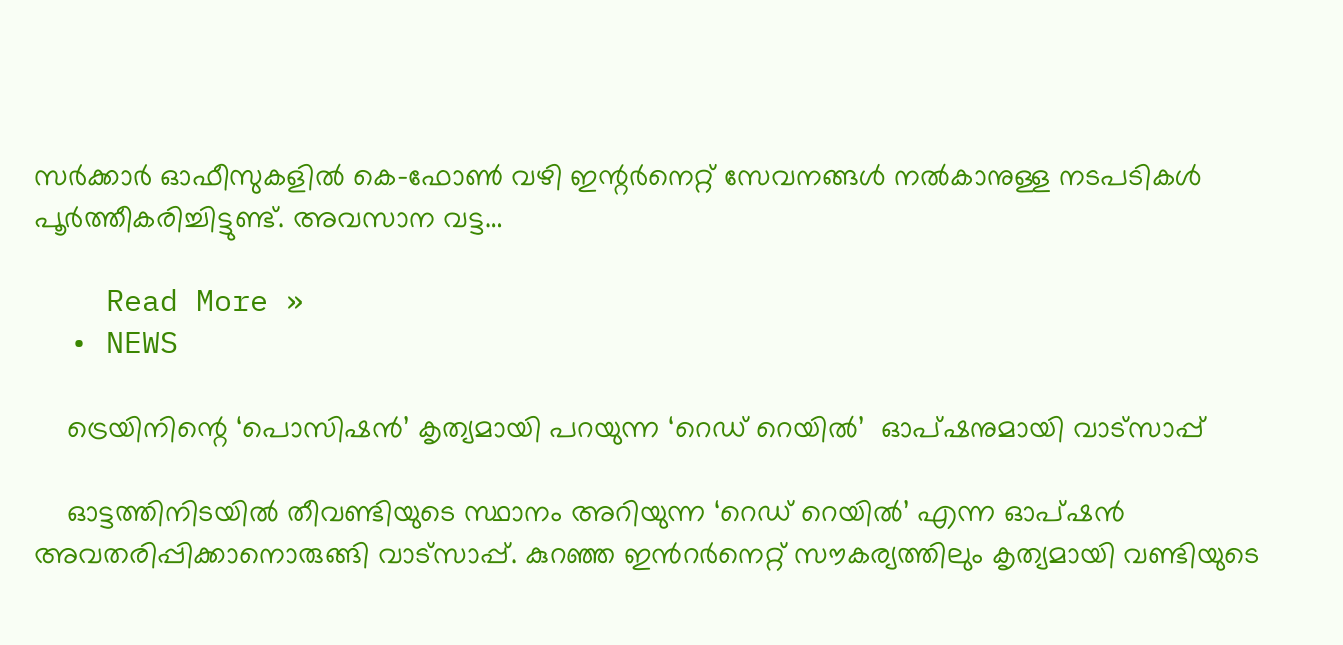സർക്കാർ ഓഫീസുകളിൽ കെ-ഫോൺ വഴി ഇന്റർനെറ്റ്‌ സേവനങ്ങൾ നൽകാനുള്ള നടപടികൾ പൂർത്തീകരിച്ചിട്ടുണ്ട്. അവസാന വട്ട…

    Read More »
  • NEWS

    ട്രെയിനിന്റെ ‘പൊസിഷൻ’ കൃത്യമായി പറയുന്ന ‘റെഡ് റെയില്‍’  ഓപ്ഷനുമായി വാട്സാപ്പ്

    ഓട്ടത്തിനിടയിൽ തീവണ്ടിയുടെ സ്ഥാനം അറിയുന്ന ‘റെഡ് റെയില്‍’ എന്ന ഓപ്ഷന്‍  അവതരിപ്പിക്കാനൊരുങ്ങി വാട്സാപ്പ്. കുറഞ്ഞ ഇന്‍റര്‍നെറ്റ് സൗകര്യത്തിലും കൃത്യമായി വണ്ടിയുടെ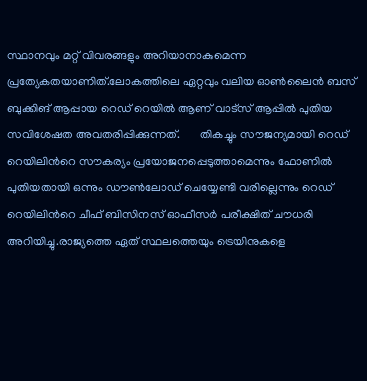സ്ഥാനവും മറ്റ് വിവരങ്ങളും അറിയാനാകുമെന്ന പ്രത്യേകതയാണിത്.ലോകത്തിലെ ഏറ്റവും വലിയ ഓണ്‍ലൈന്‍ ബസ് ബുക്കിങ് ആപ്പായ റെഡ് റെയില്‍ ആണ് വാട്സ് ആപ്പില്‍ പുതിയ സവിശേഷത അവതരിപ്പിക്കുന്നത്.       തികച്ചും സൗജന്യമായി റെഡ് റെയിലിന്‍റെ സൗകര്യം പ്രയോജനപ്പെടുത്താമെന്നും ഫോണില്‍ പുതിയതായി ഒന്നും ഡൗണ്‍ലോഡ് ചെയ്യേണ്ടി വരില്ലെന്നും റെഡ് റെയിലിന്‍റെ ചീഫ് ബിസിനസ് ഓഫീസര്‍ പരീക്ഷിത് ചൗധരി അറിയിച്ചു.രാജ്യത്തെ ഏത് സ്ഥലത്തെയും ട്രെയിനുകളെ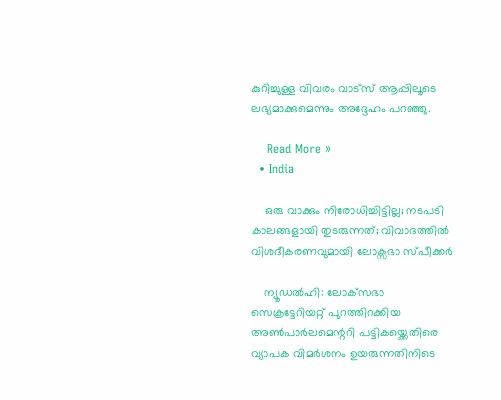കുറിച്ചുള്ള വിവരം വാട്സ് ആപ്പിലൂടെ ലഭ്യമാക്കുമെന്നും അദ്ദേഹം പറഞ്ഞു.

    Read More »
  • India

    ഒരു വാക്കും നിരോധിച്ചിട്ടില്ല; നടപടി കാലങ്ങളായി തുടരുന്നത്; വിവാദത്തില്‍ വിശദീകരണവുമായി ലോക്സഭാ സ്പീക്കര്‍

    ന്യൂഡല്‍ഹി: ലോക്‌സഭാ സെക്രട്ടേറിയറ്റ് പുറത്തിറക്കിയ അണ്‍പാര്‍ലമെന്ററി പട്ടികയ്ക്കെതിരെ വ്യാപക വിമര്‍ശനം ഉയരുന്നതിനിടെ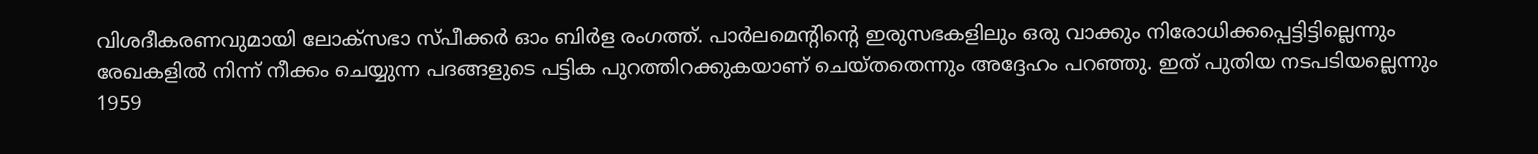വിശദീകരണവുമായി ലോക്സഭാ സ്പീക്കര്‍ ഓം ബിര്‍ള രംഗത്ത്. പാര്‍ലമെന്റിന്റെ ഇരുസഭകളിലും ഒരു വാക്കും നിരോധിക്കപ്പെട്ടിട്ടില്ലെന്നും രേഖകളില്‍ നിന്ന് നീക്കം ചെയ്യുന്ന പദങ്ങളുടെ പട്ടിക പുറത്തിറക്കുകയാണ് ചെയ്തതെന്നും അദ്ദേഹം പറഞ്ഞു. ഇത് പുതിയ നടപടിയല്ലെന്നും 1959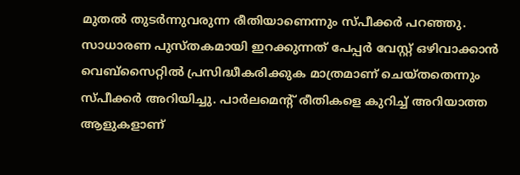മുതല്‍ തുടര്‍ന്നുവരുന്ന രീതിയാണെന്നും സ്പീക്കര്‍ പറഞ്ഞു. സാധാരണ പുസ്തകമായി ഇറക്കുന്നത് പേപ്പര്‍ വേസ്റ്റ് ഒഴിവാക്കാന്‍ വെബ്‌സൈറ്റില്‍ പ്രസിദ്ധീകരിക്കുക മാത്രമാണ് ചെയ്തതെന്നും സ്പീക്കര്‍ അറിയിച്ചു. പാര്‍ലമെന്റ് രീതികളെ കുറിച്ച് അറിയാത്ത ആളുകളാണ്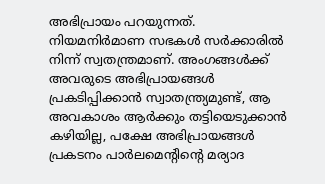അഭിപ്രായം പറയുന്നത്. നിയമനിര്‍മാണ സഭകള്‍ സര്‍ക്കാരില്‍ നിന്ന് സ്വതന്ത്രമാണ്. അംഗങ്ങള്‍ക്ക് അവരുടെ അഭിപ്രായങ്ങള്‍ പ്രകടിപ്പിക്കാന്‍ സ്വാതന്ത്ര്യമുണ്ട്, ആ അവകാശം ആര്‍ക്കും തട്ടിയെടുക്കാന്‍ കഴിയില്ല, പക്ഷേ അഭിപ്രായങ്ങള്‍ പ്രകടനം പാര്‍ലമെന്റിന്റെ മര്യാദ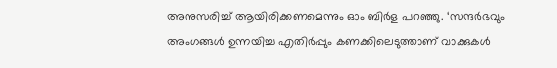അനുസരിച്ച് ആയിരിക്കണമെന്നും ഓം ബിര്‍ള പറഞ്ഞു. ‘സന്ദര്‍ഭവും അംഗങ്ങള്‍ ഉന്നയിച്ച എതിര്‍പ്പും കണക്കിലെടുത്താണ് വാക്കുകള്‍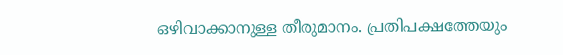ഒഴിവാക്കാനുള്ള തീരുമാനം. പ്രതിപക്ഷത്തേയും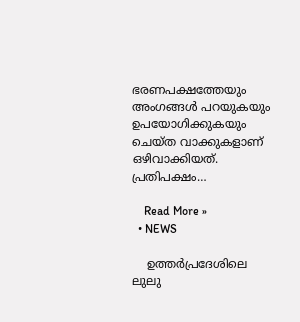ഭരണപക്ഷത്തേയും അംഗങ്ങള്‍ പറയുകയും ഉപയോഗിക്കുകയും ചെയ്ത വാക്കുകളാണ് ഒഴിവാക്കിയത്. പ്രതിപക്ഷം…

    Read More »
  • NEWS

    ഉത്തർപ്രദേശിലെ ലുലു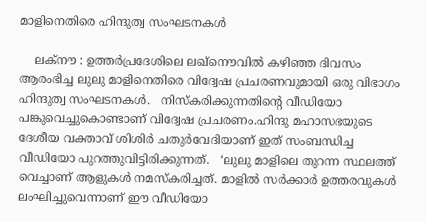മാളിനെതിരെ ഹിന്ദുത്വ സംഘടനകൾ

    ലക്നൗ : ഉത്തര്‍പ്രദേശിലെ ലഖ്നൌവില്‍ കഴിഞ്ഞ ദിവസം ആരംഭിച്ച ലുലു മാളിനെതിരെ വിദ്വേഷ പ്രചരണവുമായി ഒരു വിഭാഗം ഹിന്ദുത്വ സംഘടനകള്‍.   നിസ്കരിക്കുന്നതിന്റെ വീഡിയോ പങ്കുവെച്ചുകൊണ്ടാണ് വിദ്വേഷ പ്രചരണം.ഹിന്ദു മഹാസഭയുടെ ദേശീയ വക്താവ് ശിശിര്‍ ചതുര്‍വേദിയാണ് ഇത് സംബന്ധിച്ച വീഡിയോ പുറത്തുവിട്ടിരിക്കുന്നത്.   ‘ലുലു മാളിലെ തുറന്ന സ്ഥലത്ത് വെച്ചാണ് ആളുകള്‍ നമസ്‌കരിച്ചത്. മാളില്‍ സര്‍ക്കാര്‍ ഉത്തരവുകള്‍ ലംഘിച്ചുവെന്നാണ് ഈ വീഡിയോ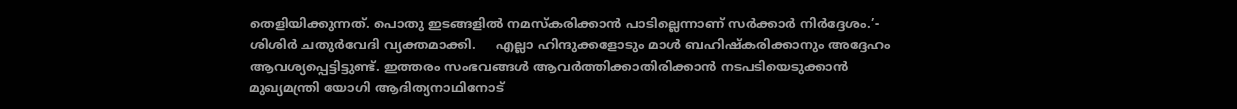തെളിയിക്കുന്നത്. പൊതു ഇടങ്ങളില്‍ നമസ്‌കരിക്കാന്‍ പാടില്ലെന്നാണ് സര്‍ക്കാര്‍ നിര്‍ദ്ദേശം.’- ശിശിര്‍ ചതുര്‍വേദി വ്യക്തമാക്കി.     എല്ലാ ഹിന്ദുക്കളോടും മാള്‍ ബഹിഷ്‌കരിക്കാനും അദ്ദേഹം ആവശ്യപ്പെട്ടിട്ടുണ്ട്. ഇത്തരം സംഭവങ്ങള്‍ ആവര്‍ത്തിക്കാതിരിക്കാന്‍ നടപടിയെടുക്കാന്‍ മുഖ്യമന്ത്രി യോഗി ആദിത്യനാഥിനോട്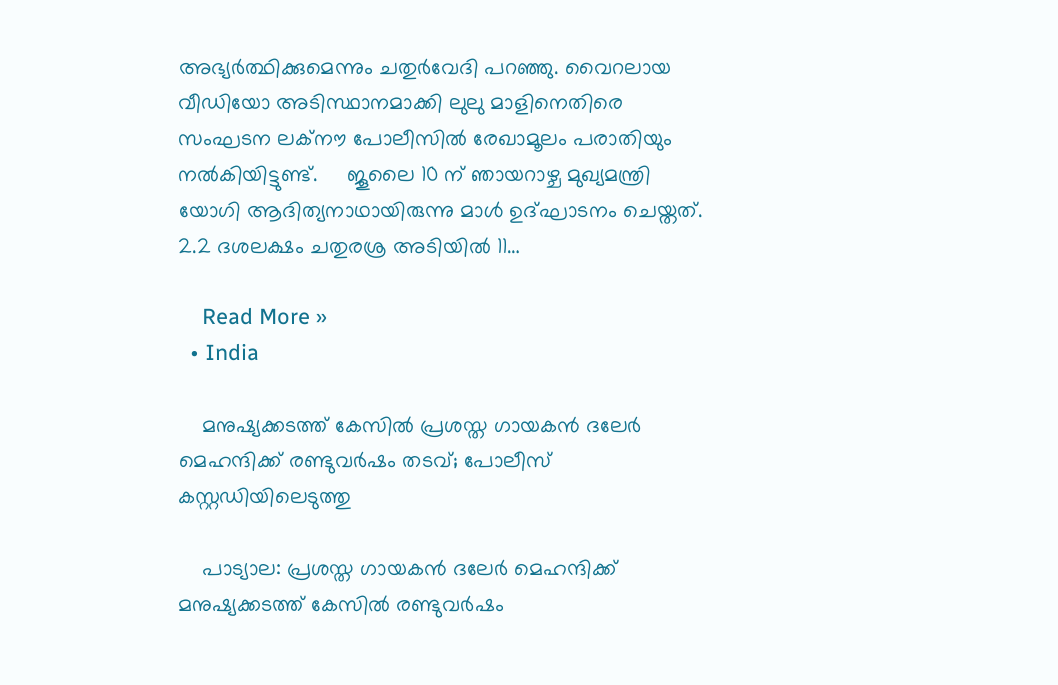അഭ്യര്‍ത്ഥിക്കുമെന്നും ചതുര്‍വേദി പറഞ്ഞു. വൈറലായ വീഡിയോ അടിസ്ഥാനമാക്കി ലുലു മാളിനെതിരെ സംഘടന ലക്നൗ പോലീസില്‍ രേഖാമൂലം പരാതിയും നല്‍കിയിട്ടുണ്ട്.     ജൂലൈ 10 ന് ഞായറാഴ്ച മുഖ്യമന്ത്രി യോഗി ആദിത്യനാഥായിരുന്നു മാള്‍ ഉദ്ഘാടനം ചെയ്തത്. 2.2 ദശലക്ഷം ചതുരശ്ര അടിയില്‍ 11…

    Read More »
  • India

    മനുഷ്യക്കടത്ത് കേസില്‍ പ്രശസ്ത ഗായകന്‍ ദലേര്‍ മെഹന്ദിക്ക് രണ്ടുവര്‍ഷം തടവ്; പോലീസ് കസ്റ്റഡിയിലെടുത്തു

    പാട്യാല: പ്രശസ്ത ഗായകന്‍ ദലേര്‍ മെഹന്ദിക്ക് മനുഷ്യക്കടത്ത് കേസില്‍ രണ്ടുവര്‍ഷം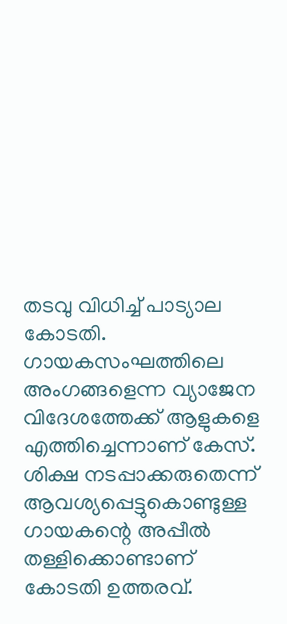തടവു വിധിച്ച് പാട്യാല കോടതി. ഗായകസംഘത്തിലെ അംഗങ്ങളെന്ന വ്യാജേന വിദേശത്തേക്ക് ആളുകളെ എത്തിച്ചെന്നാണ് കേസ്. ശിക്ഷ നടപ്പാക്കരുതെന്ന് ആവശ്യപ്പെട്ടുകൊണ്ടുള്ള ഗായകന്റെ അപ്പീല്‍ തള്ളിക്കൊണ്ടാണ് കോടതി ഉത്തരവ്.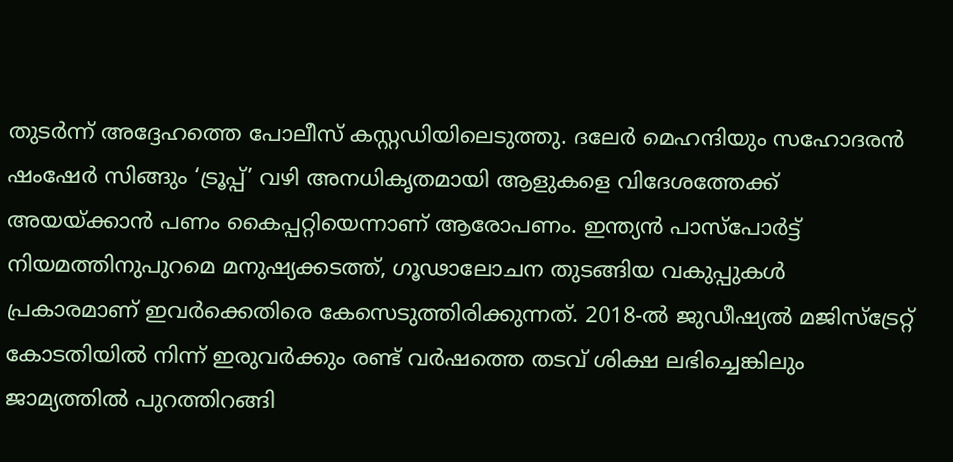തുടര്‍ന്ന് അദ്ദേഹത്തെ പോലീസ് കസ്റ്റഡിയിലെടുത്തു. ദലേര്‍ മെഹന്ദിയും സഹോദരന്‍ ഷംഷേര്‍ സിങ്ങും ‘ട്രൂപ്പ്’ വഴി അനധികൃതമായി ആളുകളെ വിദേശത്തേക്ക് അയയ്ക്കാന്‍ പണം കൈപ്പറ്റിയെന്നാണ് ആരോപണം. ഇന്ത്യന്‍ പാസ്പോര്‍ട്ട് നിയമത്തിനുപുറമെ മനുഷ്യക്കടത്ത്, ഗൂഢാലോചന തുടങ്ങിയ വകുപ്പുകള്‍ പ്രകാരമാണ് ഇവര്‍ക്കെതിരെ കേസെടുത്തിരിക്കുന്നത്. 2018-ല്‍ ജുഡീഷ്യല്‍ മജിസ്ട്രേറ്റ് കോടതിയില്‍ നിന്ന് ഇരുവര്‍ക്കും രണ്ട് വര്‍ഷത്തെ തടവ് ശിക്ഷ ലഭിച്ചെങ്കിലും ജാമ്യത്തില്‍ പുറത്തിറങ്ങി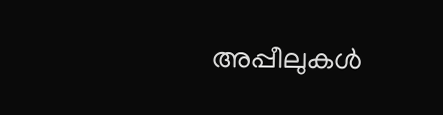അപ്പീലുകള്‍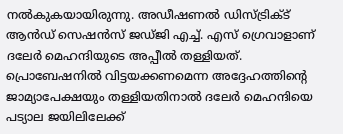നല്‍കുകയായിരുന്നു. അഡീഷണല്‍ ഡിസ്ട്രിക്ട് ആന്‍ഡ് സെഷന്‍സ് ജഡ്ജി എച്ച്. എസ് ഗ്രെവാളാണ് ദലേര്‍ മെഹന്ദിയുടെ അപ്പീല്‍ തള്ളിയത്. പ്രൊബേഷനില്‍ വിട്ടയക്കണമെന്ന അദ്ദേഹത്തിന്റെ ജാമ്യാപേക്ഷയും തള്ളിയതിനാല്‍ ദലേര്‍ മെഹന്ദിയെ പട്യാല ജയിലിലേക്ക്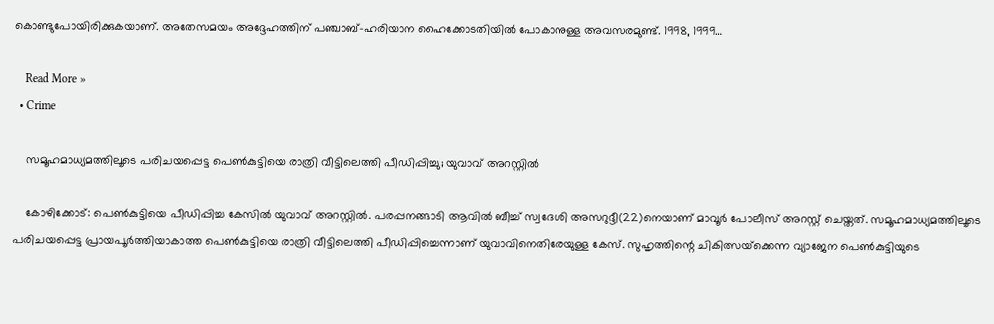കൊണ്ടുപോയിരിക്കുകയാണ്. അതേസമയം അദ്ദേഹത്തിന് പഞ്ചാബ്-ഹരിയാന ഹൈക്കോടതിയില്‍ പോകാനുള്ള അവസരമുണ്ട്. 1998, 1999…

    Read More »
  • Crime

    സമൂഹമാധ്യമത്തിലൂടെ പരിചയപ്പെട്ട പെണ്‍കുട്ടിയെ രാത്രി വീട്ടിലെത്തി പീഡിപ്പിച്ചു; യുവാവ് അറസ്റ്റില്‍

    കോഴിക്കോട്: പെണ്‍കുട്ടിയെ പീഡിപ്പിച്ച കേസില്‍ യുവാവ് അറസ്റ്റില്‍. പരപ്പനങ്ങാടി ആവില്‍ ബീച്ച് സ്വദേശി അസറുദ്ദീ(22)നെയാണ് മാവൂര്‍ പോലീസ് അറസ്റ്റ് ചെയ്തത്. സമൂഹമാധ്യമത്തിലൂടെ പരിചയപ്പെട്ട പ്രായപൂര്‍ത്തിയാകാത്ത പെണ്‍കുട്ടിയെ രാത്രി വീട്ടിലെത്തി പീഡിപ്പിച്ചെന്നാണ് യുവാവിനെതിരേയുള്ള കേസ്. സുഹൃത്തിന്റെ ചികിത്സയ്‌ക്കെന്ന വ്യാജേന പെണ്‍കുട്ടിയുടെ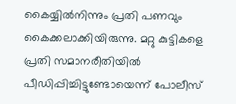കൈയ്യില്‍നിന്നും പ്രതി പണവും കൈക്കലാക്കിയിരുന്നു. മറ്റു കുട്ടികളെ പ്രതി സമാനരീതിയില്‍ പീഡിപ്പിച്ചിട്ടുണ്ടോയെന്ന് പോലീസ്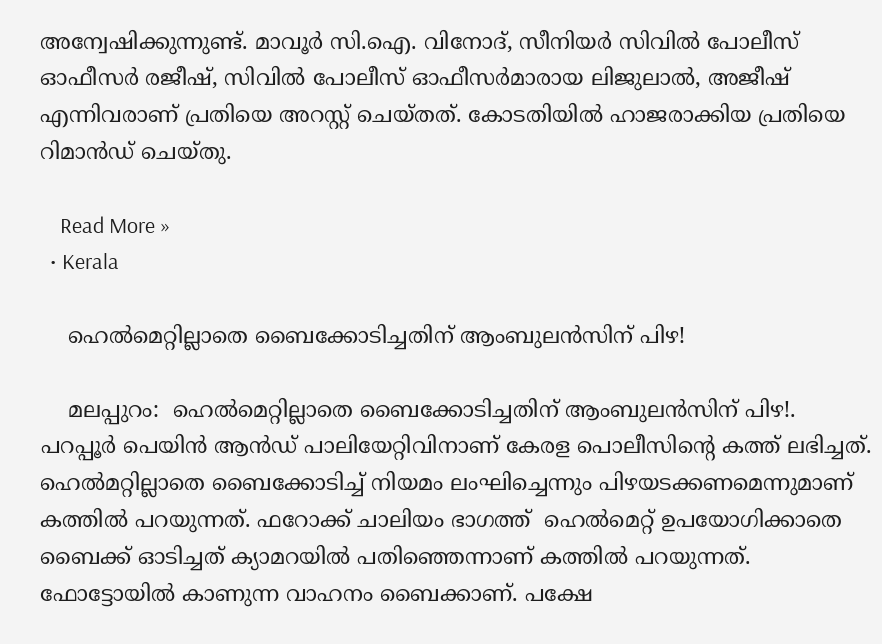അന്വേഷിക്കുന്നുണ്ട്. മാവൂര്‍ സി.ഐ. വിനോദ്, സീനിയര്‍ സിവില്‍ പോലീസ് ഓഫീസര്‍ രജീഷ്, സിവില്‍ പോലീസ് ഓഫീസര്‍മാരായ ലിജുലാല്‍, അജീഷ് എന്നിവരാണ് പ്രതിയെ അറസ്റ്റ് ചെയ്തത്. കോടതിയില്‍ ഹാജരാക്കിയ പ്രതിയെ റിമാന്‍ഡ് ചെയ്തു.

    Read More »
  • Kerala

    ഹെല്‍മെറ്റില്ലാതെ ബൈക്കോടിച്ചതിന് ആംബുലന്‍സിന് പിഴ!

    മലപ്പുറം:  ഹെല്‍മെറ്റില്ലാതെ ബൈക്കോടിച്ചതിന് ആംബുലന്‍സിന് പിഴ!. പറപ്പൂര്‍ പെയിന്‍ ആന്‍ഡ് പാലിയേറ്റിവിനാണ് കേരള പൊലീസിന്റെ കത്ത് ലഭിച്ചത്. ഹെൽമറ്റില്ലാതെ ബൈക്കോടിച്ച് നിയമം ലംഘിച്ചെന്നും പിഴയടക്കണമെന്നുമാണ് കത്തിൽ പറയുന്നത്. ഫറോക്ക് ചാലിയം ഭാഗത്ത്  ഹെല്‍മെറ്റ് ഉപയോഗിക്കാതെ ബൈക്ക് ഓടിച്ചത് ക്യാമറയില്‍ പതിഞ്ഞെന്നാണ് കത്തിൽ പറയുന്നത്. ഫോട്ടോയില്‍ കാണുന്ന വാഹനം ബൈക്കാണ്. പക്ഷേ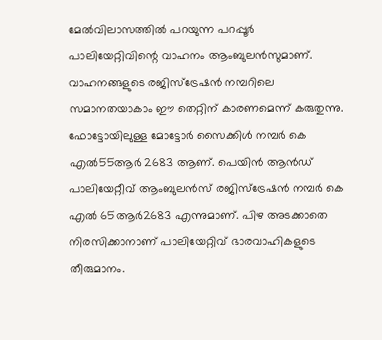മേൽവിലാസത്തിൽ പറയുന്ന പറപ്പൂര്‍ പാലിയേറ്റിവിന്റെ വാഹനം ആംബുലന്‍സുമാണ്. വാഹനങ്ങളുടെ രജിസ്‌ട്രേഷന്‍ നമ്പറിലെ സമാനതയാകാം ഈ തെറ്റിന് കാരണമെന്ന് കരുതുന്നു. ഫോട്ടോയിലുള്ള മോട്ടോര്‍ സൈക്കിള്‍ നമ്പര്‍ കെ എല്‍55ആര്‍ 2683 ആണ്. പെയിന്‍ ആന്‍ഡ് പാലിയേറ്റീവ് ആംബുലന്‍സ് രജിസ്‌ട്രേഷന്‍ നമ്പര്‍ കെ എല്‍ 65ആര്‍2683 എന്നുമാണ്. പിഴ അടക്കാതെ നിരസിക്കാനാണ് പാലിയേറ്റിവ് ഭാരവാഹികളുടെ തീരുമാനം.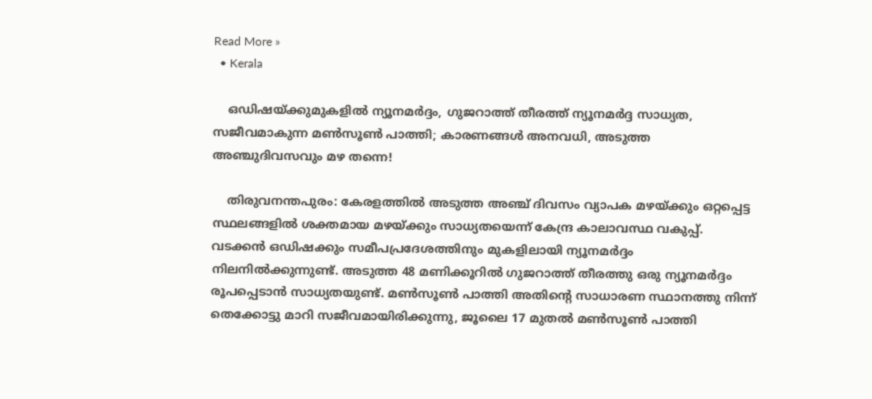Read More »
  • Kerala

    ഒഡിഷയ്ക്കുമുകളില്‍ ന്യൂനമര്‍ദ്ദം, ഗുജറാത്ത് തീരത്ത് ന്യൂനമര്‍ദ്ദ സാധ്യത, സജീവമാകുന്ന മണ്‍സൂണ്‍ പാത്തി; കാരണങ്ങള്‍ അനവധി, അടുത്ത അഞ്ചുദിവസവും മഴ തന്നെ!

    തിരുവനന്തപുരം: കേരളത്തില്‍ അടുത്ത അഞ്ച് ദിവസം വ്യാപക മഴയ്ക്കും ഒറ്റപ്പെട്ട സ്ഥലങ്ങളില്‍ ശക്തമായ മഴയ്ക്കും സാധ്യതയെന്ന് കേന്ദ്ര കാലാവസ്ഥ വകുപ്പ്. വടക്കന്‍ ഒഡിഷക്കും സമീപപ്രദേശത്തിനും മുകളിലായി ന്യൂനമര്‍ദ്ദം നിലനില്‍ക്കുന്നുണ്ട്. അടുത്ത 48 മണിക്കൂറില്‍ ഗുജറാത്ത് തീരത്തു ഒരു ന്യൂനമര്‍ദ്ദം രൂപപ്പെടാന്‍ സാധ്യതയുണ്ട്. മണ്‍സൂണ്‍ പാത്തി അതിന്റെ സാധാരണ സ്ഥാനത്തു നിന്ന് തെക്കോട്ടു മാറി സജീവമായിരിക്കുന്നു, ജൂലൈ 17 മുതല്‍ മണ്‍സൂണ്‍ പാത്തി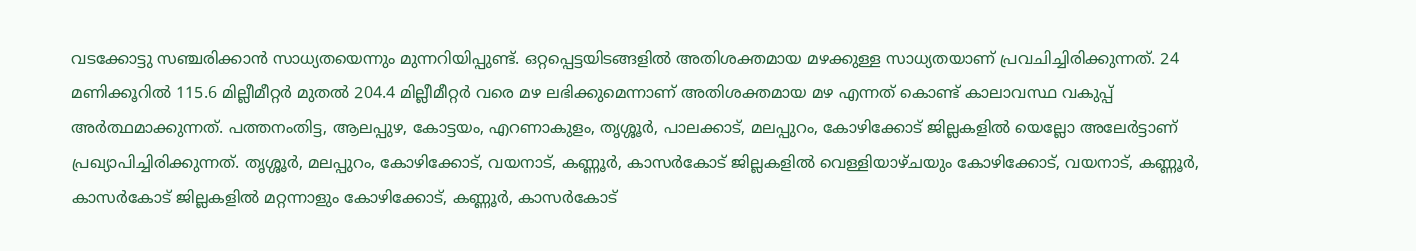വടക്കോട്ടു സഞ്ചരിക്കാന്‍ സാധ്യതയെന്നും മുന്നറിയിപ്പുണ്ട്. ഒറ്റപ്പെട്ടയിടങ്ങളില്‍ അതിശക്തമായ മഴക്കുള്ള സാധ്യതയാണ് പ്രവചിച്ചിരിക്കുന്നത്. 24 മണിക്കൂറില്‍ 115.6 മില്ലീമീറ്റര്‍ മുതല്‍ 204.4 മില്ലീമീറ്റര്‍ വരെ മഴ ലഭിക്കുമെന്നാണ് അതിശക്തമായ മഴ എന്നത് കൊണ്ട് കാലാവസ്ഥ വകുപ്പ് അര്‍ത്ഥമാക്കുന്നത്. പത്തനംതിട്ട, ആലപ്പുഴ, കോട്ടയം, എറണാകുളം, തൃശ്ശൂര്‍, പാലക്കാട്, മലപ്പുറം, കോഴിക്കോട് ജില്ലകളില്‍ യെല്ലോ അലേര്‍ട്ടാണ് പ്രഖ്യാപിച്ചിരിക്കുന്നത്. തൃശ്ശൂര്‍, മലപ്പുറം, കോഴിക്കോട്, വയനാട്, കണ്ണൂര്‍, കാസര്‍കോട് ജില്ലകളില്‍ വെള്ളിയാഴ്ചയും കോഴിക്കോട്, വയനാട്, കണ്ണൂര്‍, കാസര്‍കോട് ജില്ലകളില്‍ മറ്റന്നാളും കോഴിക്കോട്, കണ്ണൂര്‍, കാസര്‍കോട്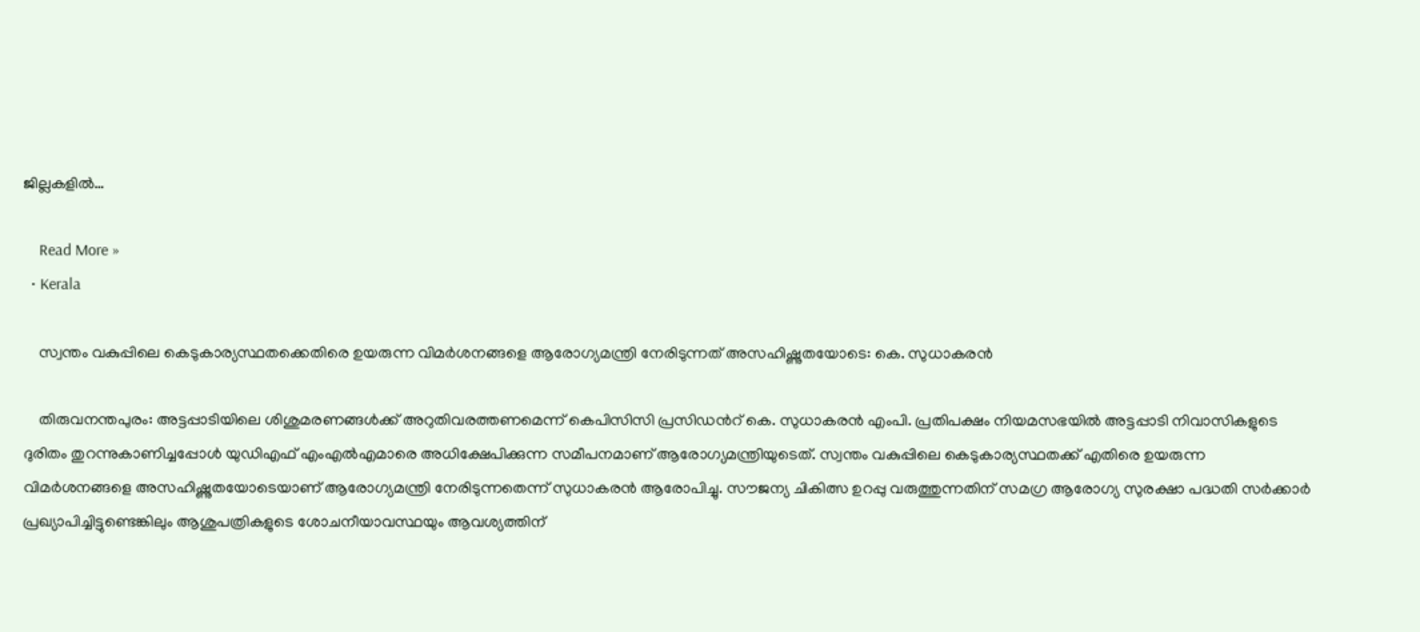ജില്ലകളില്‍…

    Read More »
  • Kerala

    സ്വന്തം വകുപ്പിലെ കെടുകാര്യസ്ഥതക്കെതിരെ ഉയരുന്ന വിമര്‍ശനങ്ങളെ ആരോഗ്യമന്ത്രി നേരിടുന്നത് അസഹിഷ്ണുതയോടെ: കെ. സുധാകരന്‍

    തിരുവനന്തപുരം: അട്ടപ്പാടിയിലെ ശിശുമരണങ്ങള്‍ക്ക് അറുതിവരത്തണമെന്ന് കെപിസിസി പ്രസിഡന്‍റ് കെ. സുധാകരന്‍ എംപി. പ്രതിപക്ഷം നിയമസഭയില്‍ അട്ടപ്പാടി നിവാസികളുടെ ദുരിതം തുറന്നുകാണിച്ചപ്പോള്‍ യുഡിഎഫ് എംഎല്‍എമാരെ അധിക്ഷേപിക്കുന്ന സമീപനമാണ് ആരോഗ്യമന്ത്രിയുടെത്. സ്വന്തം വകുപ്പിലെ കെടുകാര്യസ്ഥതക്ക് എതിരെ ഉയരുന്ന വിമര്‍ശനങ്ങളെ അസഹിഷ്ണുതയോടെയാണ് ആരോഗ്യമന്ത്രി നേരിടുന്നതെന്ന് സുധാകരന്‍ ആരോപിച്ചു. സൗജന്യ ചികിത്സ ഉറപ്പു വരുത്തുന്നതിന് സമഗ്ര ആരോഗ്യ സുരക്ഷാ പദ്ധതി സര്‍ക്കാര്‍ പ്രഖ്യാപിച്ചിട്ടുണ്ടെങ്കിലും ആശുപത്രികളുടെ ശോചനീയാവസ്ഥയും ആവശ്യത്തിന്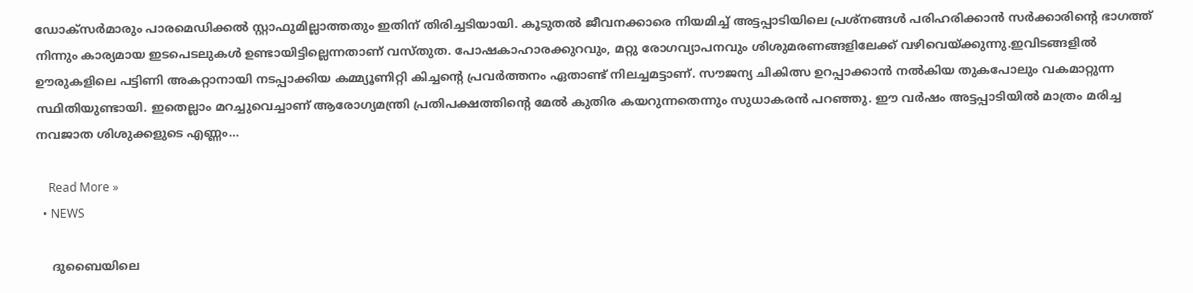ഡോക്സര്‍മാരും പാരമെഡിക്കല്‍ സ്റ്റാഫുമില്ലാത്തതും ഇതിന് തിരിച്ചടിയായി. കൂടുതല്‍ ജീവനക്കാരെ നിയമിച്ച് അട്ടപ്പാടിയിലെ പ്രശ്നങ്ങള്‍ പരിഹരിക്കാന്‍ സര്‍ക്കാരിന്‍റെ ഭാഗത്ത് നിന്നും കാര്യമായ ഇടപെടലുകള്‍ ഉണ്ടായിട്ടില്ലെന്നതാണ് വസ്തുത. പോഷകാഹാരക്കുറവും, മറ്റു രോഗവ്യാപനവും ശിശുമരണങ്ങളിലേക്ക് വഴിവെയ്ക്കുന്നു.ഇവിടങ്ങളില്‍ ഊരുകളിലെ പട്ടിണി അകറ്റാനായി നടപ്പാക്കിയ കമ്മ്യൂണിറ്റി കിച്ചന്‍റെ പ്രവര്‍ത്തനം ഏതാണ്ട് നിലച്ചമട്ടാണ്. സൗജന്യ ചികിത്സ ഉറപ്പാക്കാന്‍ നല്‍കിയ തുകപോലും വകമാറ്റുന്ന സ്ഥിതിയുണ്ടായി. ഇതെല്ലാം മറച്ചുവെച്ചാണ് ആരോഗ്യമന്ത്രി പ്രതിപക്ഷത്തിന്‍റെ മേല്‍ കുതിര കയറുന്നതെന്നും സുധാകരന്‍ പറഞ്ഞു. ഈ വര്‍ഷം അട്ടപ്പാടിയില്‍ മാത്രം മരിച്ച നവജാത ശിശുക്കളുടെ എണ്ണം…

    Read More »
  • NEWS

    ദുബൈയിലെ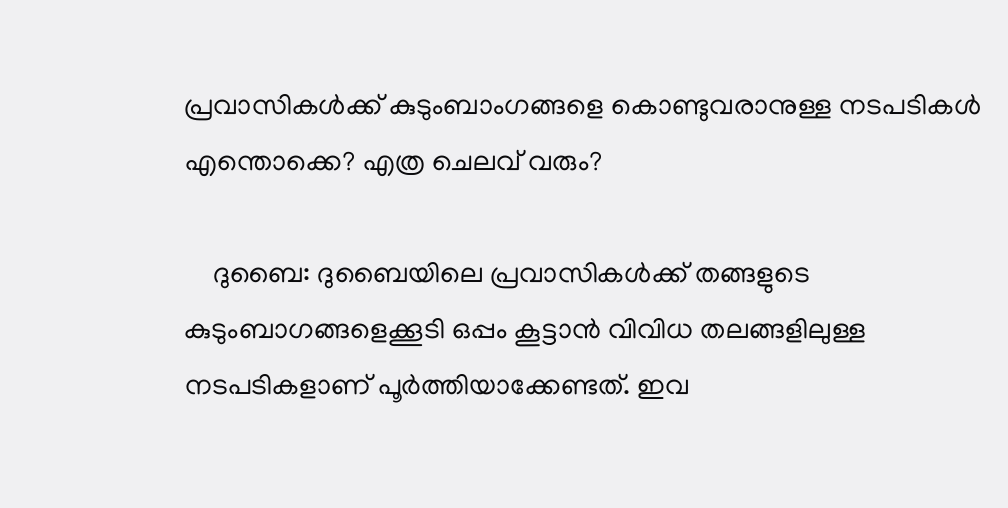പ്രവാസികള്‍ക്ക് കുടുംബാംഗങ്ങളെ കൊണ്ടുവരാനുള്ള നടപടികള്‍ എന്തൊക്കെ? എത്ര ചെലവ് വരും?

    ദുബൈ: ദുബൈയിലെ പ്രവാസികള്‍ക്ക് തങ്ങളുടെ കുടുംബാഗങ്ങളെക്കൂടി ഒപ്പം കൂട്ടാന്‍ വിവിധ തലങ്ങളിലുള്ള നടപടികളാണ് പൂര്‍ത്തിയാക്കേണ്ടത്. ഇവ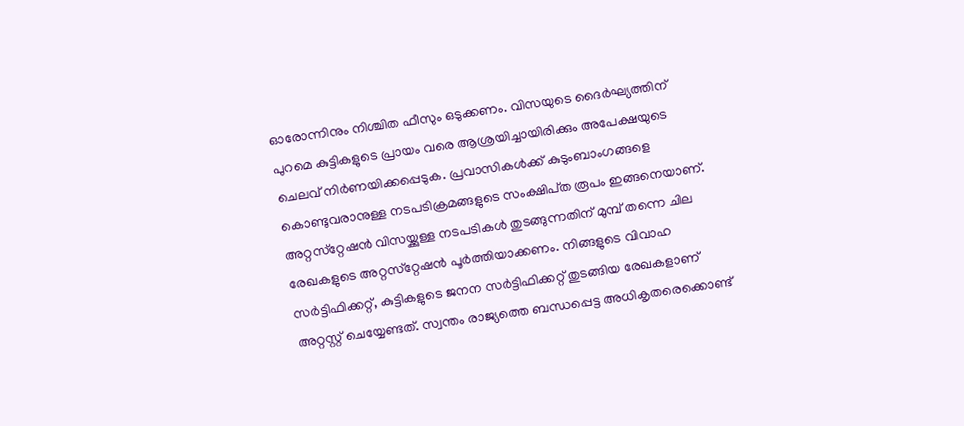ഓരോന്നിനും നിശ്ചിത ഫീസും ഒടുക്കണം. വിസയുടെ ദൈര്‍ഘ്യത്തിന് പുറമെ കുട്ടികളുടെ പ്രായം വരെ ആശ്രയിച്ചായിരിക്കും അപേക്ഷയുടെ ചെലവ് നിര്‍ണയിക്കപ്പെടുക. പ്രവാസികള്‍ക്ക് കുടുംബാംഗങ്ങളെ കൊണ്ടുവരാനുള്ള നടപടിക്രമങ്ങളുടെ സംക്ഷിപ്‍ത രൂപം ഇങ്ങനെയാണ്. അറ്റസ്‍റ്റേഷന്‍ വിസയ്ക്കുള്ള നടപടികള്‍ തുടങ്ങുന്നതിന് മുമ്പ് തന്നെ ചില രേഖകളുടെ അറ്റസ്‍റ്റേഷന്‍ പൂര്‍ത്തിയാക്കണം. നിങ്ങളുടെ വിവാഹ സര്‍ട്ടിഫിക്കറ്റ്, കുട്ടികളുടെ ജനന സര്‍ട്ടിഫിക്കറ്റ് തുടങ്ങിയ രേഖകളാണ് അറ്റസ്റ്റ് ചെയ്യേണ്ടത്. സ്വന്തം രാജ്യത്തെ ബന്ധപ്പെട്ട അധികൃതരെക്കൊണ്ട്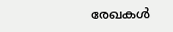രേഖകള്‍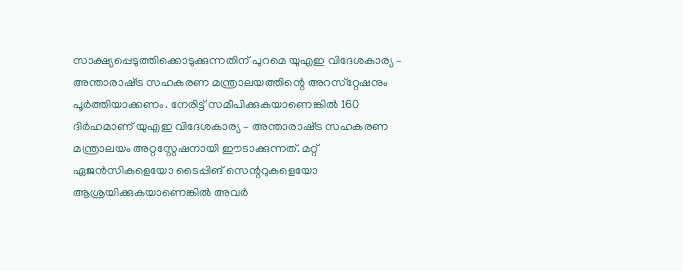സാക്ഷ്യപ്പെടുത്തിക്കൊടുക്കുന്നതിന് പുറമെ യുഎഇ വിദേശകാര്യ – അന്താരാഷ്‍ട്ര സഹകരണ മന്ത്രാലയത്തിന്റെ അറസ്‍റ്റേഷനും പൂര്‍ത്തിയാക്കണം. നേരിട്ട് സമീപിക്കുകയാണെങ്കില്‍ 160 ദിര്‍ഹമാണ് യുഎഇ വിദേശകാര്യ – അന്താരാഷ്‍ട്ര സഹകരണ മന്ത്രാലയം അറ്റസ്റ്റേഷനായി ഈടാക്കുന്നത്. മറ്റ് ഏജന്‍സികളെയോ ടൈപ്പിങ് സെന്ററുകളെയോ ആശ്രയിക്കുകയാണെങ്കില്‍ അവര്‍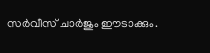സര്‍വീസ് ചാര്‍ജും ഈടാക്കും.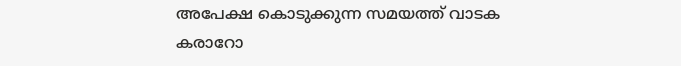അപേക്ഷ കൊടുക്കുന്ന സമയത്ത് വാടക കരാറോ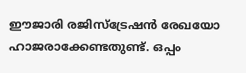ഈജാരി രജിസ്‍ട്രേഷന്‍ രേഖയോ ഹാജരാക്കേണ്ടതുണ്ട്. ഒപ്പം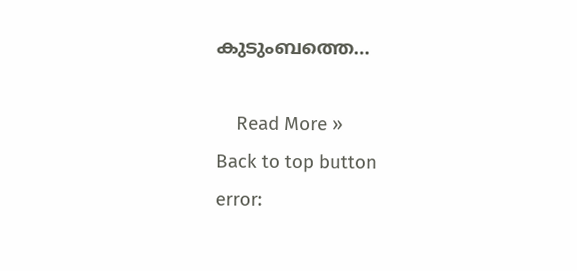കുടുംബത്തെ…

    Read More »
Back to top button
error: